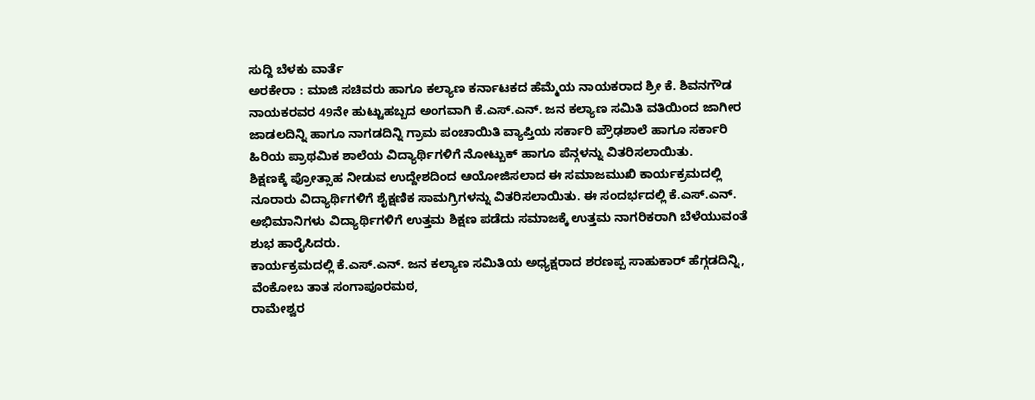ಸುದ್ದಿ ಬೆಳಕು ವಾರ್ತೆ
ಅರಕೇರಾ : ಮಾಜಿ ಸಚಿವರು ಹಾಗೂ ಕಲ್ಯಾಣ ಕರ್ನಾಟಕದ ಹೆಮ್ಮೆಯ ನಾಯಕರಾದ ಶ್ರೀ ಕೆ. ಶಿವನಗೌಡ ನಾಯಕರವರ 49ನೇ ಹುಟ್ಟುಹಬ್ಬದ ಅಂಗವಾಗಿ ಕೆ.ಎಸ್.ಎನ್. ಜನ ಕಲ್ಯಾಣ ಸಮಿತಿ ವತಿಯಿಂದ ಜಾಗೀರ ಜಾಡಲದಿನ್ನಿ ಹಾಗೂ ನಾಗಡದಿನ್ನಿ ಗ್ರಾಮ ಪಂಚಾಯಿತಿ ವ್ಯಾಪ್ತಿಯ ಸರ್ಕಾರಿ ಪ್ರೌಢಶಾಲೆ ಹಾಗೂ ಸರ್ಕಾರಿ ಹಿರಿಯ ಪ್ರಾಥಮಿಕ ಶಾಲೆಯ ವಿದ್ಯಾರ್ಥಿಗಳಿಗೆ ನೋಟ್ಬುಕ್ ಹಾಗೂ ಪೆನ್ಗಳನ್ನು ವಿತರಿಸಲಾಯಿತು.
ಶಿಕ್ಷಣಕ್ಕೆ ಪ್ರೋತ್ಸಾಹ ನೀಡುವ ಉದ್ದೇಶದಿಂದ ಆಯೋಜಿಸಲಾದ ಈ ಸಮಾಜಮುಖಿ ಕಾರ್ಯಕ್ರಮದಲ್ಲಿ ನೂರಾರು ವಿದ್ಯಾರ್ಥಿಗಳಿಗೆ ಶೈಕ್ಷಣಿಕ ಸಾಮಗ್ರಿಗಳನ್ನು ವಿತರಿಸಲಾಯಿತು. ಈ ಸಂದರ್ಭದಲ್ಲಿ ಕೆ.ಎಸ್.ಎನ್. ಅಭಿಮಾನಿಗಳು ವಿದ್ಯಾರ್ಥಿಗಳಿಗೆ ಉತ್ತಮ ಶಿಕ್ಷಣ ಪಡೆದು ಸಮಾಜಕ್ಕೆ ಉತ್ತಮ ನಾಗರಿಕರಾಗಿ ಬೆಳೆಯುವಂತೆ ಶುಭ ಹಾರೈಸಿದರು.
ಕಾರ್ಯಕ್ರಮದಲ್ಲಿ ಕೆ.ಎಸ್.ಎನ್. ಜನ ಕಲ್ಯಾಣ ಸಮಿತಿಯ ಅಧ್ಯಕ್ಷರಾದ ಶರಣಪ್ಪ ಸಾಹುಕಾರ್ ಹೆಗ್ಗಡದಿನ್ನಿ, ವೆಂಕೋಬ ತಾತ ಸಂಗಾಪೂರಮಠ,
ರಾಮೇಶ್ವರ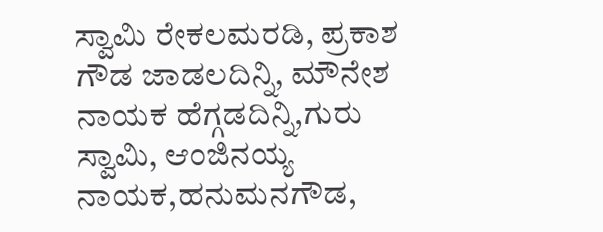ಸ್ವಾಮಿ ರೇಕಲಮರಡಿ, ಪ್ರಕಾಶ ಗೌಡ ಜಾಡಲದಿನ್ನಿ, ಮೌನೇಶ ನಾಯಕ ಹೆಗ್ಗಡದಿನ್ನಿ,ಗುರು ಸ್ವಾಮಿ, ಆಂಜಿನಯ್ಯ ನಾಯಕ,ಹನುಮನಗೌಡ,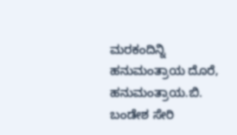ಮರಕಂದಿನ್ನಿ ಹನುಮಂತ್ರಾಯ ದೊರೆ, ಹನುಮಂತ್ರಾಯ.ಬಿ. ಬಂಡೇಶ ಸೇರಿ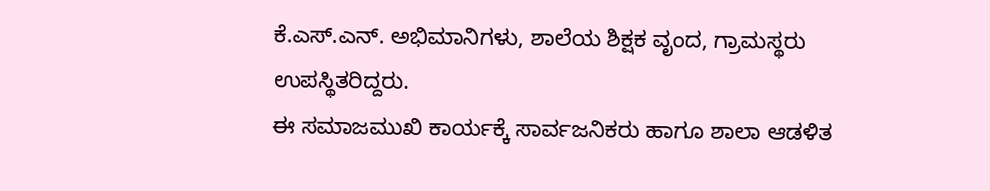ಕೆ.ಎಸ್.ಎನ್. ಅಭಿಮಾನಿಗಳು, ಶಾಲೆಯ ಶಿಕ್ಷಕ ವೃಂದ, ಗ್ರಾಮಸ್ಥರು ಉಪಸ್ಥಿತರಿದ್ದರು.
ಈ ಸಮಾಜಮುಖಿ ಕಾರ್ಯಕ್ಕೆ ಸಾರ್ವಜನಿಕರು ಹಾಗೂ ಶಾಲಾ ಆಡಳಿತ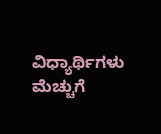ವಿಧ್ಯಾರ್ಥಿಗಳು ಮೆಚ್ಚುಗೆ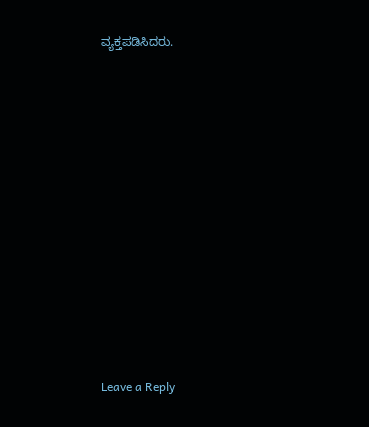ವ್ಯಕ್ತಪಡಿಸಿದರು.












Leave a Reply